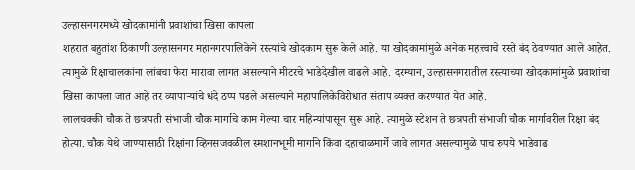उल्हासनगरमध्ये खोदकामांनी प्रवाशांचा खिसा कापला
शहरात बहुतांश ठिकाणी उल्हासनगर महानगरपालिकेने रस्त्यांचे खोदकाम सुरू केले आहे. या खोदकामांमुळे अनेक महत्त्वाचे रस्ते बंद ठेवण्यात आले आहेत. त्यामुळे रिक्षाचालकांना लांबचा फेरा मारावा लागत असल्याने मीटरचे भाडेदेखील वाढले आहे. दरम्यान, उल्हासनगरातील रस्त्याच्या खोदकामांमुळे प्रवाशांचा खिसा कापला जात आहे तर व्यापाऱ्यांचे धंदे ठप्प पडले असल्याने महापालिकेविरोधात संताप व्यक्त करण्यात येत आहे.
लालचक्की चौक ते छत्रपती संभाजी चौक मार्गाचे काम गेल्या चार महिन्यांपासून सुरू आहे. त्यामुळे स्टेशन ते छत्रपती संभाजी चौक मार्गावरील रिक्षा बंद होत्या. चौक येथे जाण्यासाठी रिक्षांना व्हिनसजवळील स्मशानभूमी मार्गाने किंवा दहाचाळमार्गे जावे लागत असल्यामुळे पाच रुपये भाडेवाढ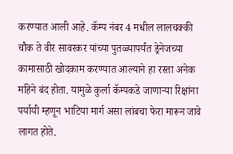करण्यात आली आहे. कॅम्प नंबर 4 मधील लालचक्की चौक ते वीर सावरकर यांच्या पुतळ्यापर्यंत ड्रेनेजच्या कामासाठी खोदकाम करण्यात आल्याने हा रस्ता अनेक महिने बंद होता. यामुळे कुर्ला कॅम्पकडे जाणाऱ्या रिक्षांना पर्यायी म्हणून भाटिया मार्ग असा लांबचा फेरा मारून जावे लागत होते.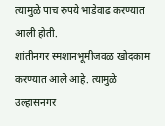त्यामुळे पाच रुपये भाडेवाढ करण्यात आली होती.
शांतीनगर स्मशानभूमीजवळ खोदकाम करण्यात आले आहे. त्यामुळे उल्हासनगर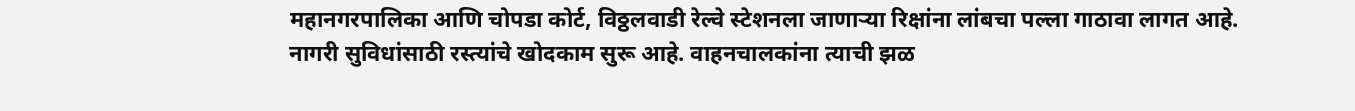महानगरपालिका आणि चोपडा कोर्ट, विठ्ठलवाडी रेल्वे स्टेशनला जाणाऱ्या रिक्षांना लांबचा पल्ला गाठावा लागत आहे.
नागरी सुविधांसाठी रस्त्यांचे खोदकाम सुरू आहे. वाहनचालकांना त्याची झळ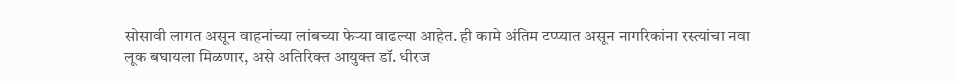सोसावी लागत असून वाहनांच्या लांबच्या फेऱ्या वाढल्या आहेत. ही कामे अंतिम टप्प्यात असून नागरिकांना रस्त्यांचा नवा लूक बघायला मिळणार, असे अतिरिक्त आयुक्त डॉ. धीरज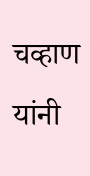चव्हाण यांनी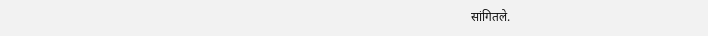सांगितले.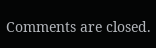Comments are closed.